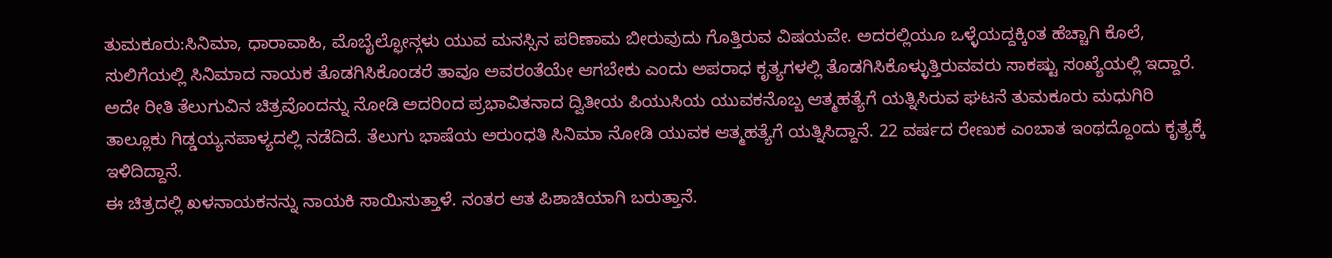ತುಮಕೂರು:ಸಿನಿಮಾ, ಧಾರಾವಾಹಿ, ಮೊಬೈಲ್ಫೋನ್ಗಳು ಯುವ ಮನಸ್ಸಿನ ಪರಿಣಾಮ ಬೀರುವುದು ಗೊತ್ತಿರುವ ವಿಷಯವೇ. ಅದರಲ್ಲಿಯೂ ಒಳ್ಳೆಯದ್ದಕ್ಕಿಂತ ಹೆಚ್ಚಾಗಿ ಕೊಲೆ, ಸುಲಿಗೆಯಲ್ಲಿ ಸಿನಿಮಾದ ನಾಯಕ ತೊಡಗಿಸಿಕೊಂಡರೆ ತಾವೂ ಅವರಂತೆಯೇ ಆಗಬೇಕು ಎಂದು ಅಪರಾಧ ಕೃತ್ಯಗಳಲ್ಲಿ ತೊಡಗಿಸಿಕೊಳ್ಳುತ್ತಿರುವವರು ಸಾಕಷ್ಟು ಸಂಖ್ಯೆಯಲ್ಲಿ ಇದ್ದಾರೆ.
ಅದೇ ರೀತಿ ತೆಲುಗುವಿನ ಚಿತ್ರವೊಂದನ್ನು ನೋಡಿ ಅದರಿಂದ ಪ್ರಭಾವಿತನಾದ ದ್ವಿತೀಯ ಪಿಯುಸಿಯ ಯುವಕನೊಬ್ಬ ಆತ್ಮಹತ್ಯೆಗೆ ಯತ್ನಿಸಿರುವ ಘಟನೆ ತುಮಕೂರು ಮಧುಗಿರಿ ತಾಲ್ಲೂಕು ಗಿಡ್ಡಯ್ಯನಪಾಳ್ಯದಲ್ಲಿ ನಡೆದಿದೆ. ತೆಲುಗು ಭಾಷೆಯ ಅರುಂಧತಿ ಸಿನಿಮಾ ನೋಡಿ ಯುವಕ ಆತ್ಮಹತ್ಯೆಗೆ ಯತ್ನಿಸಿದ್ದಾನೆ. 22 ವರ್ಷದ ರೇಣುಕ ಎಂಬಾತ ಇಂಥದ್ದೊಂದು ಕೃತ್ಯಕ್ಕೆ ಇಳಿದಿದ್ದಾನೆ.
ಈ ಚಿತ್ರದಲ್ಲಿ ಖಳನಾಯಕನನ್ನು ನಾಯಕಿ ಸಾಯಿಸುತ್ತಾಳೆ. ನಂತರ ಆತ ಪಿಶಾಚಿಯಾಗಿ ಬರುತ್ತಾನೆ.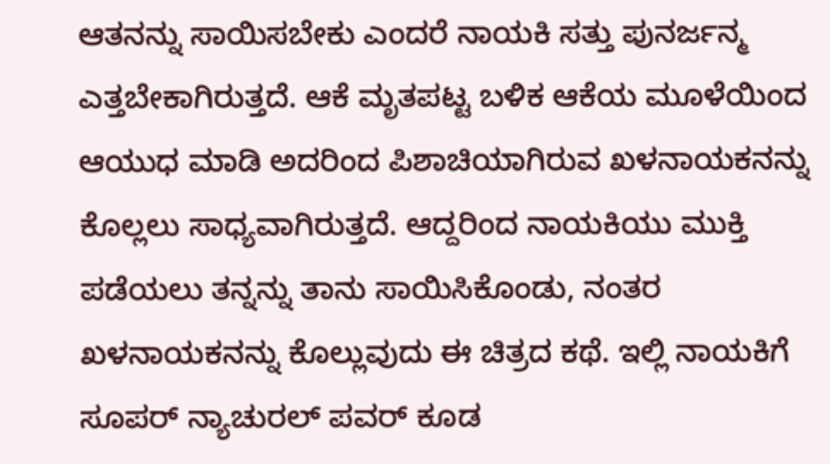ಆತನನ್ನು ಸಾಯಿಸಬೇಕು ಎಂದರೆ ನಾಯಕಿ ಸತ್ತು ಪುನರ್ಜನ್ಮ ಎತ್ತಬೇಕಾಗಿರುತ್ತದೆ. ಆಕೆ ಮೃತಪಟ್ಟ ಬಳಿಕ ಆಕೆಯ ಮೂಳೆಯಿಂದ ಆಯುಧ ಮಾಡಿ ಅದರಿಂದ ಪಿಶಾಚಿಯಾಗಿರುವ ಖಳನಾಯಕನನ್ನು ಕೊಲ್ಲಲು ಸಾಧ್ಯವಾಗಿರುತ್ತದೆ. ಆದ್ದರಿಂದ ನಾಯಕಿಯು ಮುಕ್ತಿ ಪಡೆಯಲು ತನ್ನನ್ನು ತಾನು ಸಾಯಿಸಿಕೊಂಡು, ನಂತರ ಖಳನಾಯಕನನ್ನು ಕೊಲ್ಲುವುದು ಈ ಚಿತ್ರದ ಕಥೆ. ಇಲ್ಲಿ ನಾಯಕಿಗೆ ಸೂಪರ್ ನ್ಯಾಚುರಲ್ ಪವರ್ ಕೂಡ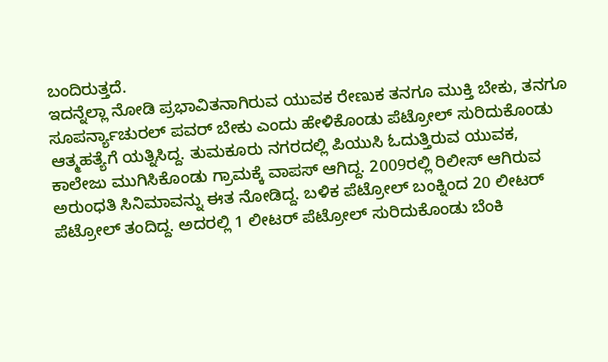ಬಂದಿರುತ್ತದೆ.
ಇದನ್ನೆಲ್ಲಾ ನೋಡಿ ಪ್ರಭಾವಿತನಾಗಿರುವ ಯುವಕ ರೇಣುಕ ತನಗೂ ಮುಕ್ತಿ ಬೇಕು, ತನಗೂ ಸೂಪರ್ನ್ಯಾಚುರಲ್ ಪವರ್ ಬೇಕು ಎಂದು ಹೇಳಿಕೊಂಡು ಪೆಟ್ರೋಲ್ ಸುರಿದುಕೊಂಡು ಆತ್ಮಹತ್ಯೆಗೆ ಯತ್ನಿಸಿದ್ದ. ತುಮಕೂರು ನಗರದಲ್ಲಿ ಪಿಯುಸಿ ಓದುತ್ತಿರುವ ಯುವಕ, ಕಾಲೇಜು ಮುಗಿಸಿಕೊಂಡು ಗ್ರಾಮಕ್ಕೆ ವಾಪಸ್ ಆಗಿದ್ದ. 2009ರಲ್ಲಿ ರಿಲೀಸ್ ಆಗಿರುವ ಅರುಂಧತಿ ಸಿನಿಮಾವನ್ನು ಈತ ನೋಡಿದ್ದ. ಬಳಿಕ ಪೆಟ್ರೋಲ್ ಬಂಕ್ನಿಂದ 20 ಲೀಟರ್ ಪೆಟ್ರೋಲ್ ತಂದಿದ್ದ. ಅದರಲ್ಲಿ 1 ಲೀಟರ್ ಪೆಟ್ರೋಲ್ ಸುರಿದುಕೊಂಡು ಬೆಂಕಿ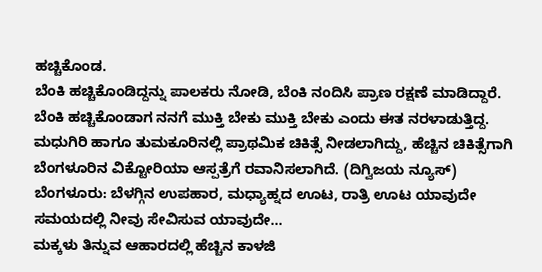ಹಚ್ಚಿಕೊಂಡ.
ಬೆಂಕಿ ಹಚ್ಚಿಕೊಂಡಿದ್ದನ್ನು ಪಾಲಕರು ನೋಡಿ, ಬೆಂಕಿ ನಂದಿಸಿ ಪ್ರಾಣ ರಕ್ಷಣೆ ಮಾಡಿದ್ದಾರೆ. ಬೆಂಕಿ ಹಚ್ಚಿಕೊಂಡಾಗ ನನಗೆ ಮುಕ್ತಿ ಬೇಕು ಮುಕ್ತಿ ಬೇಕು ಎಂದು ಈತ ನರಳಾಡುತ್ತಿದ್ದ. ಮಧುಗಿರಿ ಹಾಗೂ ತುಮಕೂರಿನಲ್ಲಿ ಪ್ರಾಥಮಿಕ ಚಿಕಿತ್ಸೆ ನೀಡಲಾಗಿದ್ದು, ಹೆಚ್ಚಿನ ಚಿಕಿತ್ಸೆಗಾಗಿ ಬೆಂಗಳೂರಿನ‌ ವಿಕ್ಟೋರಿಯಾ ಆಸ್ಪತ್ರೆಗೆ ರವಾನಿಸಲಾಗಿದೆ. (ದಿಗ್ವಿಜಯ ನ್ಯೂಸ್)
ಬೆಂಗಳೂರು: ಬೆಳಗ್ಗಿನ ಉಪಹಾರ, ಮಧ್ಯಾಹ್ನದ ಊಟ, ರಾತ್ರಿ ಊಟ ಯಾವುದೇ ಸಮಯದಲ್ಲಿ ನೀವು ಸೇವಿಸುವ ಯಾವುದೇ…
ಮಕ್ಕಳು ತಿನ್ನುವ ಆಹಾರದಲ್ಲಿ ಹೆಚ್ಚಿನ ಕಾಳಜಿ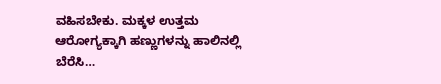ವಹಿಸಬೇಕು. ಮಕ್ಕಳ ಉತ್ತಮ ಆರೋಗ್ಯಕ್ಕಾಗಿ ಹಣ್ಣುಗಳನ್ನು ಹಾಲಿನಲ್ಲಿ ಬೆರೆಸಿ…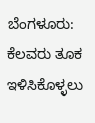ಬೆಂಗಳೂರು: ಕೆಲವರು ತೂಕ ಇಳಿಸಿಕೊಳ್ಳಲು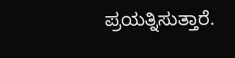ಪ್ರಯತ್ನಿಸುತ್ತಾರೆ.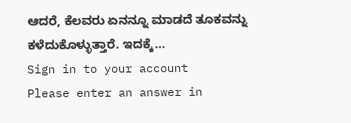ಆದರೆ, ಕೆಲವರು ಏನನ್ನೂ ಮಾಡದೆ ತೂಕವನ್ನು ಕಳೆದುಕೊಳ್ಳುತ್ತಾರೆ. ಇದಕ್ಕೆ…
Sign in to your account
Please enter an answer in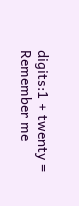digits:1 + twenty =
Remember me